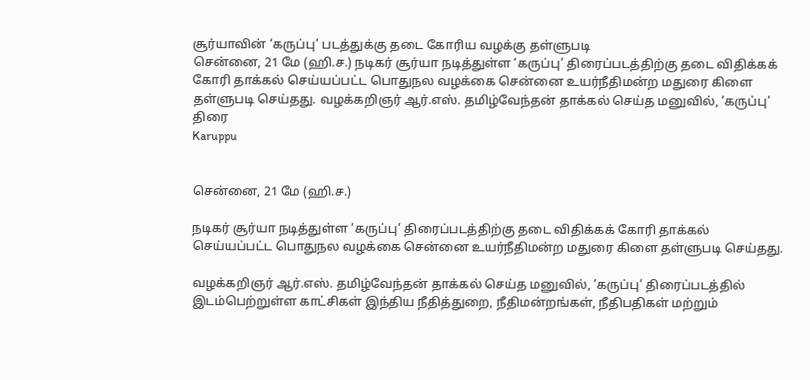சூர்யாவின் ‘கருப்பு’ படத்துக்கு தடை கோரிய வழக்கு தள்ளுபடி
சென்னை, 21 மே (ஹி.ச.) நடிகர் சூர்யா நடித்துள்ள ‘கருப்பு’ திரைப்படத்திற்கு தடை விதிக்கக் கோரி தாக்கல் செய்யப்பட்ட பொதுநல வழக்கை சென்னை உயர்நீதிமன்ற மதுரை கிளை தள்ளுபடி செய்தது. வழக்கறிஞர் ஆர்.எஸ். தமிழ்வேந்தன் தாக்கல் செய்த மனுவில், ‘கருப்பு’ திரை
Karuppu


சென்னை, 21 மே (ஹி.ச.)

நடிகர் சூர்யா நடித்துள்ள ‘கருப்பு’ திரைப்படத்திற்கு தடை விதிக்கக் கோரி தாக்கல் செய்யப்பட்ட பொதுநல வழக்கை சென்னை உயர்நீதிமன்ற மதுரை கிளை தள்ளுபடி செய்தது.

வழக்கறிஞர் ஆர்.எஸ். தமிழ்வேந்தன் தாக்கல் செய்த மனுவில், ‘கருப்பு’ திரைப்படத்தில் இடம்பெற்றுள்ள காட்சிகள் இந்திய நீதித்துறை, நீதிமன்றங்கள், நீதிபதிகள் மற்றும்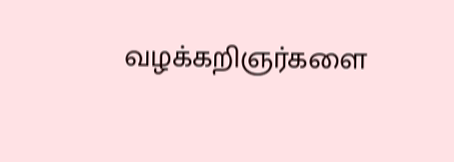வழக்கறிஞர்களை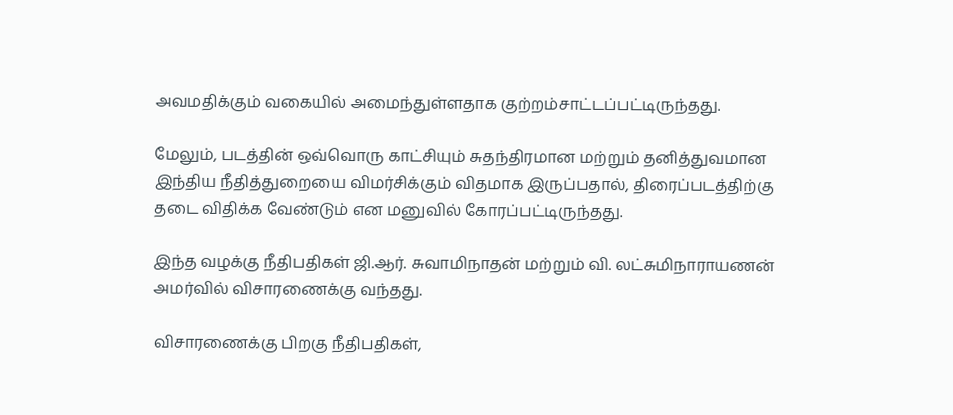அவமதிக்கும் வகையில் அமைந்துள்ளதாக குற்றம்சாட்டப்பட்டிருந்தது.

மேலும், படத்தின் ஒவ்வொரு காட்சியும் சுதந்திரமான மற்றும் தனித்துவமான இந்திய நீதித்துறையை விமர்சிக்கும் விதமாக இருப்பதால், திரைப்படத்திற்கு தடை விதிக்க வேண்டும் என மனுவில் கோரப்பட்டிருந்தது.

இந்த வழக்கு நீதிபதிகள் ஜி.ஆர். சுவாமிநாதன் மற்றும் வி. லட்சுமிநாராயணன் அமர்வில் விசாரணைக்கு வந்தது.

விசாரணைக்கு பிறகு நீதிபதிகள்,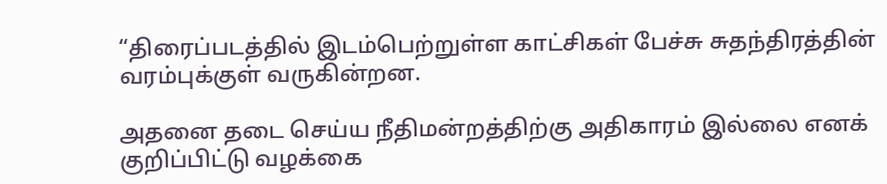“திரைப்படத்தில் இடம்பெற்றுள்ள காட்சிகள் பேச்சு சுதந்திரத்தின் வரம்புக்குள் வருகின்றன.

அதனை தடை செய்ய நீதிமன்றத்திற்கு அதிகாரம் இல்லை எனக் குறிப்பிட்டு வழக்கை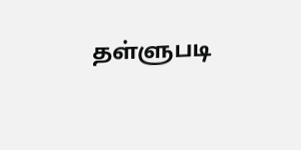தள்ளுபடி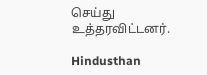செய்து உத்தரவிட்டனர்.

Hindusthan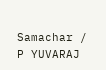Samachar / P YUVARAJ